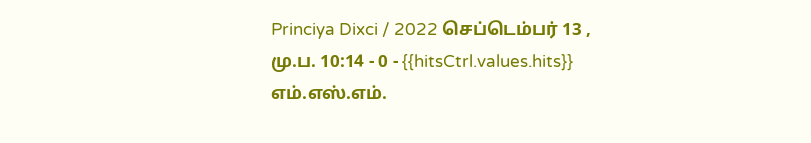Princiya Dixci / 2022 செப்டெம்பர் 13 , மு.ப. 10:14 - 0 - {{hitsCtrl.values.hits}}
எம்.எஸ்.எம்.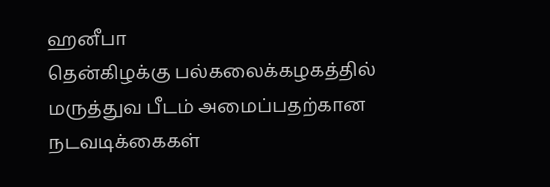ஹனீபா
தென்கிழக்கு பல்கலைக்கழகத்தில் மருத்துவ பீடம் அமைப்பதற்கான நடவடிக்கைகள்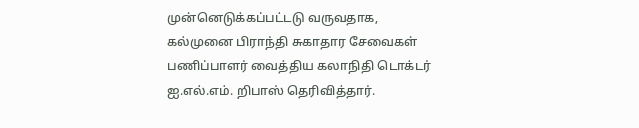முன்னெடுக்கப்பட்டடு வருவதாக, கல்முனை பிராந்தி சுகாதார சேவைகள் பணிப்பாளர் வைத்திய கலாநிதி டொக்டர் ஐ.எல்.எம். றிபாஸ் தெரிவித்தார்.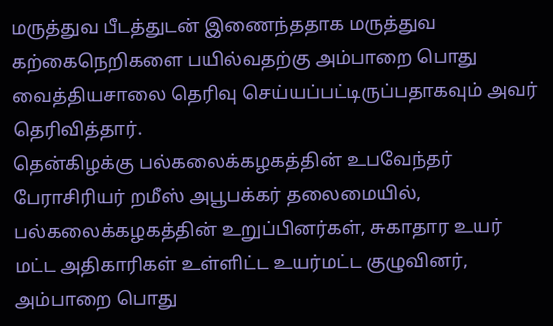மருத்துவ பீடத்துடன் இணைந்ததாக மருத்துவ கற்கைநெறிகளை பயில்வதற்கு அம்பாறை பொது வைத்தியசாலை தெரிவு செய்யப்பட்டிருப்பதாகவும் அவர் தெரிவித்தார்.
தென்கிழக்கு பல்கலைக்கழகத்தின் உபவேந்தர் பேராசிரியர் றமீஸ் அபூபக்கர் தலைமையில், பல்கலைக்கழகத்தின் உறுப்பினர்கள், சுகாதார உயர் மட்ட அதிகாரிகள் உள்ளிட்ட உயர்மட்ட குழுவினர், அம்பாறை பொது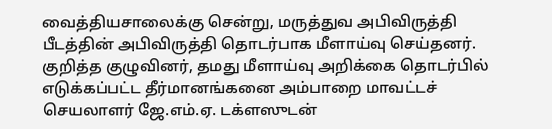வைத்தியசாலைக்கு சென்று, மருத்துவ அபிவிருத்தி பீடத்தின் அபிவிருத்தி தொடர்பாக மீளாய்வு செய்தனர்.
குறித்த குழுவினர், தமது மீளாய்வு அறிக்கை தொடர்பில் எடுக்கப்பட்ட தீர்மானங்கனை அம்பாறை மாவட்டச் செயலாளர் ஜே.எம்.ஏ. டக்ளஸுடன்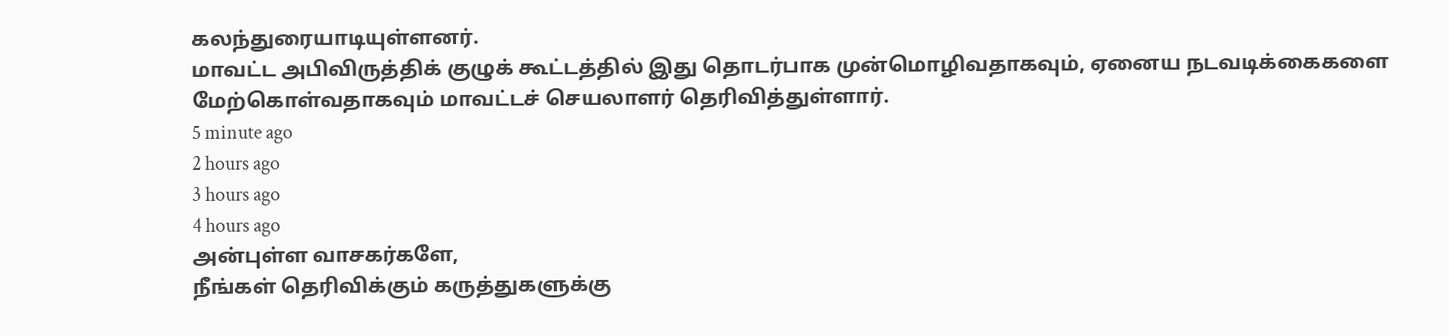கலந்துரையாடியுள்ளனர்.
மாவட்ட அபிவிருத்திக் குழுக் கூட்டத்தில் இது தொடர்பாக முன்மொழிவதாகவும், ஏனைய நடவடிக்கைகளை மேற்கொள்வதாகவும் மாவட்டச் செயலாளர் தெரிவித்துள்ளார்.
5 minute ago
2 hours ago
3 hours ago
4 hours ago
அன்புள்ள வாசகர்களே,
நீங்கள் தெரிவிக்கும் கருத்துகளுக்கு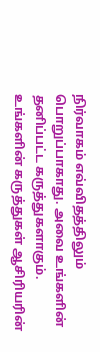நிர்வாகம் எவ்விதத்திலும் பொறுப்பாகாது. அவை உங்களின் தனிப்பட்ட கருத்துகளாகும். உங்களின் கருத்துகள் ஆசிரியரின்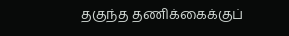தகுந்த தணிக்கைக்குப்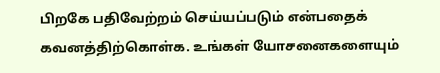பிறகே பதிவேற்றம் செய்யப்படும் என்பதைக் கவனத்திற்கொள்க. உங்கள் யோசனைகளையும்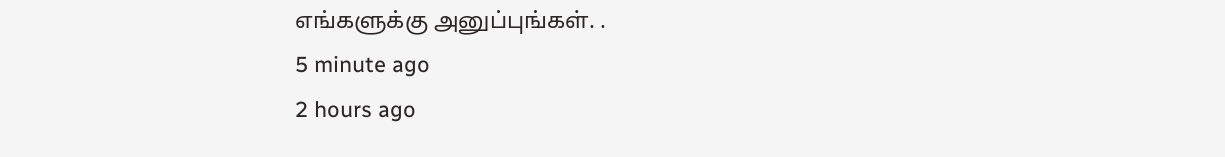எங்களுக்கு அனுப்புங்கள். .
5 minute ago
2 hours ago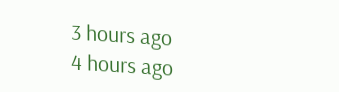3 hours ago
4 hours ago